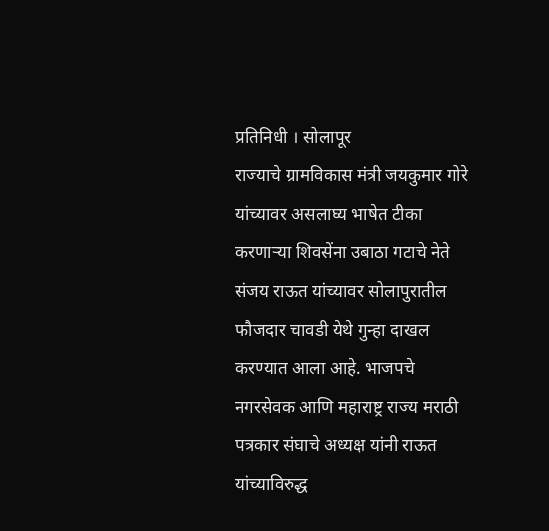प्रतिनिधी । सोलापूर
राज्याचे ग्रामविकास मंत्री जयकुमार गोरे यांच्यावर असलाघ्य भाषेत टीका करणाऱ्या शिवसेंना उबाठा गटाचे नेते संजय राऊत यांच्यावर सोलापुरातील फौजदार चावडी येथे गुन्हा दाखल करण्यात आला आहे. भाजपचे नगरसेवक आणि महाराष्ट्र राज्य मराठी पत्रकार संघाचे अध्यक्ष यांनी राऊत यांच्याविरुद्ध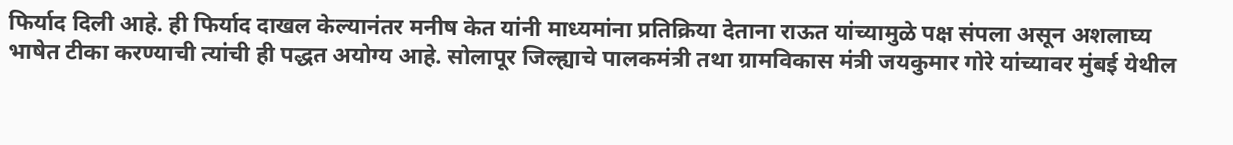फिर्याद दिली आहे. ही फिर्याद दाखल केल्यानंतर मनीष केत यांनी माध्यमांना प्रतिक्रिया देताना राऊत यांच्यामुळे पक्ष संपला असून अशलाघ्य भाषेत टीका करण्याची त्यांची ही पद्धत अयोग्य आहे. सोलापूर जिल्ह्याचे पालकमंत्री तथा ग्रामविकास मंत्री जयकुमार गोरे यांच्यावर मुंबई येथील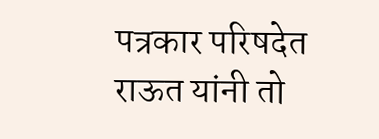पत्रकार परिषदेत राऊत यांनी तो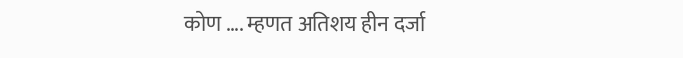कोण …. म्हणत अतिशय हीन दर्जा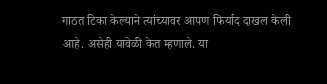गाठत टिका केल्याने त्यांच्यावर आपण फिर्याद दाखल केली आहे. असेही यावेळी केत म्हणाले. या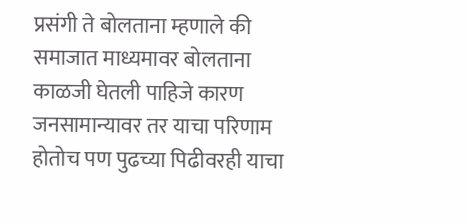प्रसंगी ते बोलताना म्हणाले की समाजात माध्यमावर बोलताना काळजी घेतली पाहिजे कारण जनसामान्यावर तर याचा परिणाम होतोच पण पुढच्या पिढीवरही याचा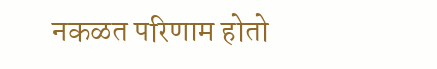नकळत परिणाम होतो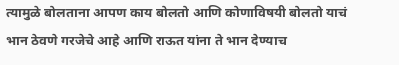त्यामुळे बोलताना आपण काय बोलतो आणि कोणाविषयी बोलतो याचं भान ठेवणे गरजेचे आहे आणि राऊत यांना ते भान देण्याच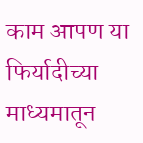काम आपण या फिर्यादीच्या माध्यमातून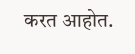करत आहोत.